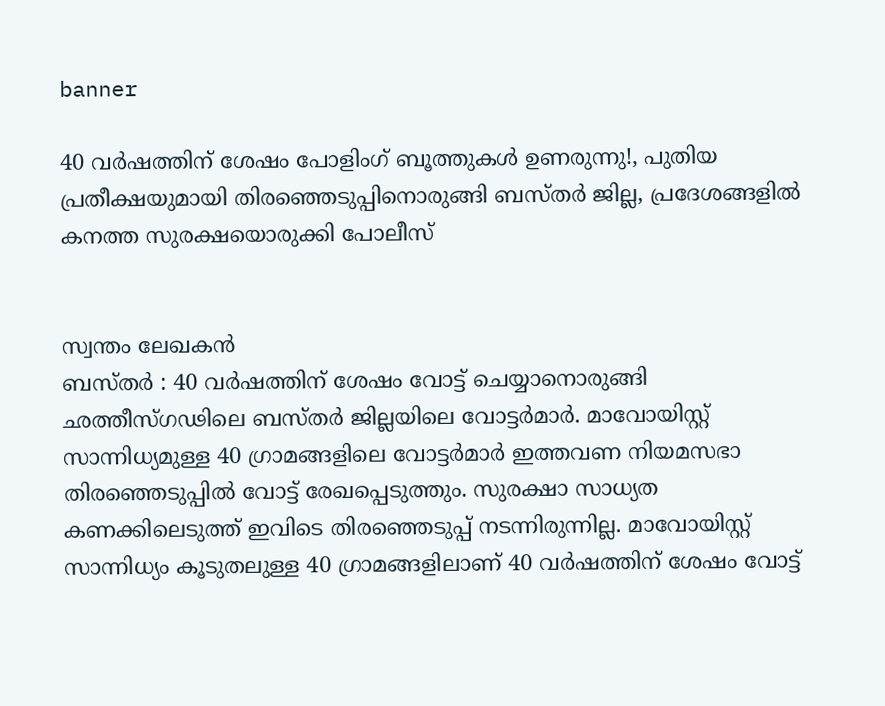banner

40 വർഷത്തിന് ശേഷം പോളിംഗ് ബൂത്തുകള്‍ ഉണരുന്നു!, പുതിയ പ്രതീക്ഷയുമായി തിരഞ്ഞെടുപ്പിനൊരുങ്ങി ബസ്തര്‍ ജില്ല, പ്രദേശങ്ങളിൽ കനത്ത സുരക്ഷയൊരുക്കി പോലീസ്


സ്വന്തം ലേഖകൻ
ബസ്തര്‍ : 40 വര്‍ഷത്തിന് ശേഷം വോട്ട് ചെയ്യാനൊരുങ്ങി ഛത്തീസ്ഗഢിലെ ബസ്തര്‍ ജില്ലയിലെ വോട്ടര്‍മാര്‍. മാവോയിസ്റ്റ് സാന്നിധ്യമുള്ള 40 ഗ്രാമങ്ങളിലെ വോട്ടര്‍മാര്‍ ഇത്തവണ നിയമസഭാ തിരഞ്ഞെടുപ്പില്‍ വോട്ട് രേഖപ്പെടുത്തും. സുരക്ഷാ സാധ്യത കണക്കിലെടുത്ത് ഇവിടെ തിരഞ്ഞെടുപ്പ് നടന്നിരുന്നില്ല. മാവോയിസ്റ്റ് സാന്നിധ്യം കൂടുതലുള്ള 40 ഗ്രാമങ്ങളിലാണ് 40 വര്‍ഷത്തിന് ശേഷം വോട്ട്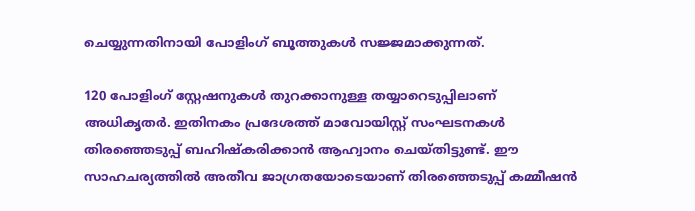ചെയ്യുന്നതിനായി പോളിംഗ് ബൂത്തുകള്‍ സജ്ജമാക്കുന്നത്.

120 പോളിംഗ് സ്റ്റേഷനുകള്‍ തുറക്കാനുള്ള തയ്യാറെടുപ്പിലാണ് അധികൃതര്‍. ഇതിനകം പ്രദേശത്ത് മാവോയിസ്റ്റ് സംഘടനകള്‍ തിരഞ്ഞെടുപ്പ് ബഹിഷ്‌കരിക്കാന്‍ ആഹ്വാനം ചെയ്തിട്ടുണ്ട്. ഈ സാഹചര്യത്തില്‍ അതീവ ജാഗ്രതയോടെയാണ് തിരഞ്ഞെടുപ്പ് കമ്മീഷന്‍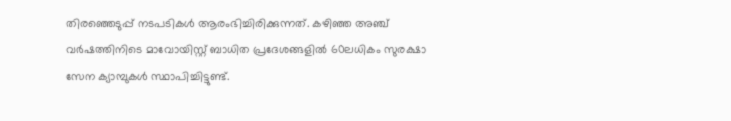തിരഞ്ഞെടുപ്പ് നടപടികള്‍ ആരംഭിച്ചിരിക്കുന്നത്. കഴിഞ്ഞ അഞ്ച് വര്‍ഷത്തിനിടെ മാവോയിസ്റ്റ് ബാധിത പ്രദേശങ്ങളില്‍ 60ലധികം സുരക്ഷാ സേന ക്യാമ്പുകള്‍ സ്ഥാപിച്ചിട്ടുണ്ട്.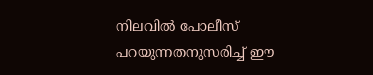നിലവില്‍ പോലീസ് പറയുന്നതനുസരിച്ച് ഈ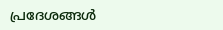പ്രദേശങ്ങള്‍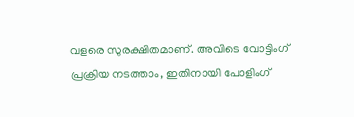വളരെ സുരക്ഷിതമാണ്. അവിടെ വോട്ടിംഗ് പ്രക്രിയ നടത്താം, ഇതിനായി പോളിംഗ്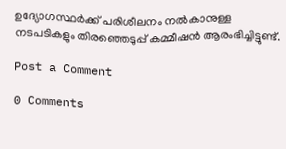ഉദ്യോഗസ്ഥര്‍ക്ക് പരിശീലനം നല്‍കാനുള്ള നടപടികളും തിരഞ്ഞെടുപ്പ് കമ്മീഷന്‍ ആരംഭിച്ചിട്ടുണ്ട്.

Post a Comment

0 Comments